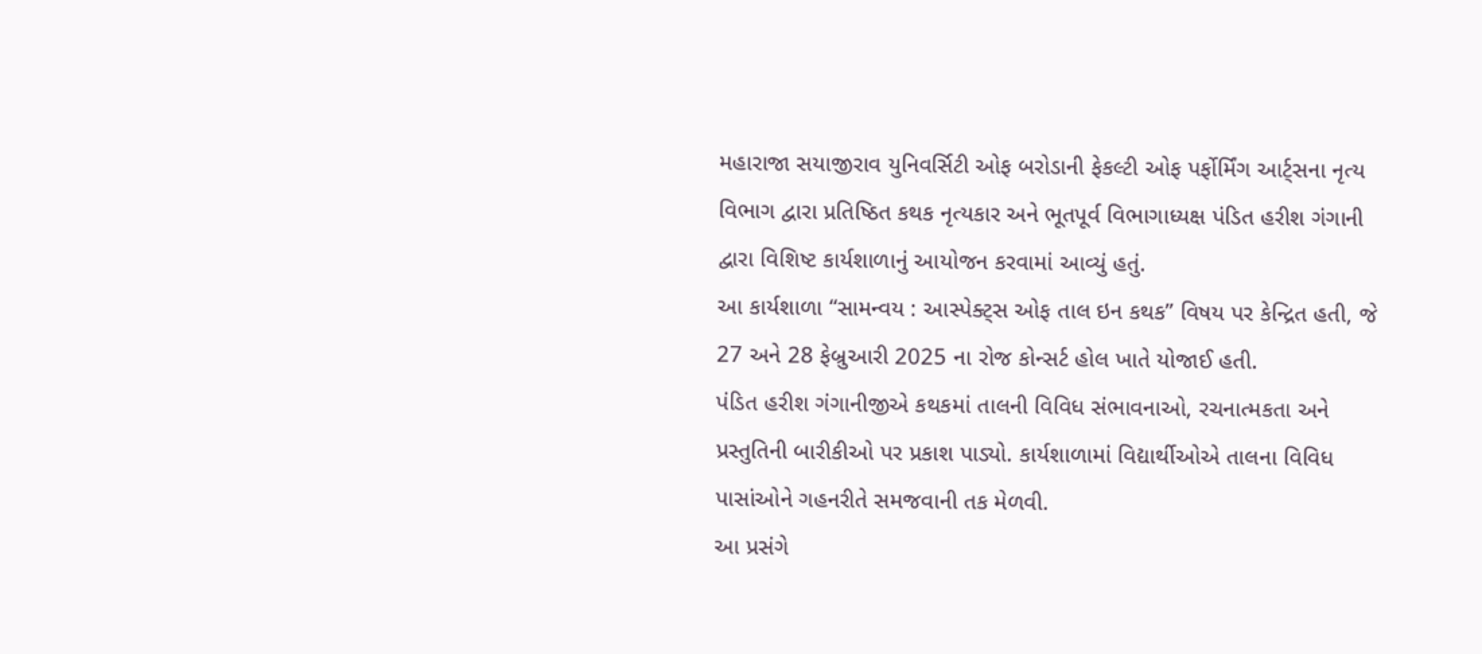મહારાજા સયાજીરાવ યુનિવર્સિટી ઓફ બરોડાની ફેકલ્ટી ઓફ પર્ફોર્મિંગ આર્ટ્સના નૃત્ય વિભાગ દ્વારા પ્રતિષ્ઠિત કથક નૃત્યકાર અને ભૂતપૂર્વ વિભાગાધ્યક્ષ પંડિત હરીશ ગંગાની દ્વારા વિશિષ્ટ કાર્યશાળાનું આયોજન કરવામાં આવ્યું હતું.
આ કાર્યશાળા “સામન્વય : આસ્પેક્ટ્સ ઓફ તાલ ઇન કથક” વિષય પર કેન્દ્રિત હતી, જે 27 અને 28 ફેબ્રુઆરી 2025 ના રોજ કોન્સર્ટ હોલ ખાતે યોજાઈ હતી.
પંડિત હરીશ ગંગાનીજીએ કથકમાં તાલની વિવિધ સંભાવનાઓ, રચનાત્મકતા અને પ્રસ્તુતિની બારીકીઓ પર પ્રકાશ પાડ્યો. કાર્યશાળામાં વિદ્યાર્થીઓએ તાલના વિવિધ પાસાંઓને ગહનરીતે સમજવાની તક મેળવી.
આ પ્રસંગે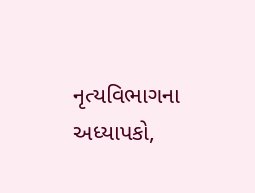નૃત્યવિભાગના અધ્યાપકો,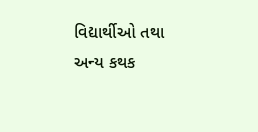વિદ્યાર્થીઓ તથા અન્ય કથક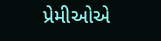પ્રેમીઓએ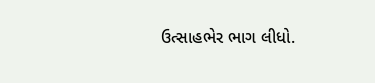ઉત્સાહભેર ભાગ લીધો.